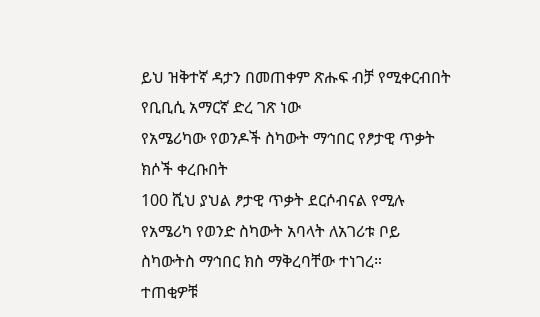ይህ ዝቅተኛ ዳታን በመጠቀም ጽሑፍ ብቻ የሚቀርብበት የቢቢሲ አማርኛ ድረ ገጽ ነው
የአሜሪካው የወንዶች ስካውት ማኅበር የፆታዊ ጥቃት ክሶች ቀረቡበት
100 ሺህ ያህል ፆታዊ ጥቃት ደርሶብናል የሚሉ የአሜሪካ የወንድ ስካውት አባላት ለአገሪቱ ቦይ ስካውትስ ማኅበር ክስ ማቅረባቸው ተነገረ።
ተጠቂዎቹ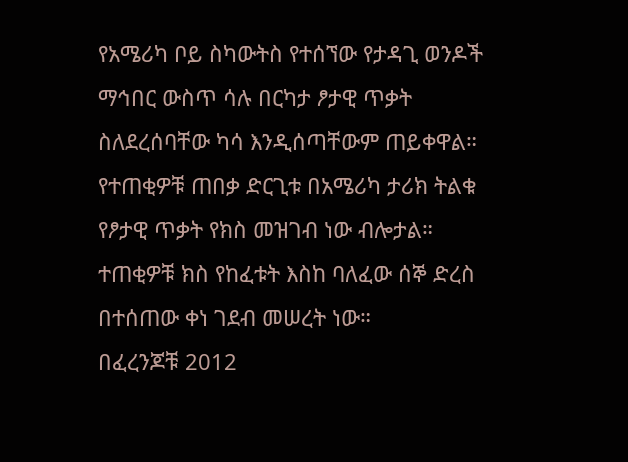የአሜሪካ ቦይ ስካውትስ የተሰኘው የታዳጊ ወንዶች ማኅበር ውስጥ ሳሉ በርካታ ፆታዊ ጥቃት ስለደረሰባቸው ካሳ እንዲሰጣቸውም ጠይቀዋል።
የተጠቂዎቹ ጠበቃ ድርጊቱ በአሜሪካ ታሪክ ትልቁ የፆታዊ ጥቃት የክስ መዝገብ ነው ብሎታል።
ተጠቂዎቹ ክስ የከፈቱት እስከ ባለፈው ሰኞ ድረስ በተሰጠው ቀነ ገደብ መሠረት ነው።
በፈረንጆቹ 2012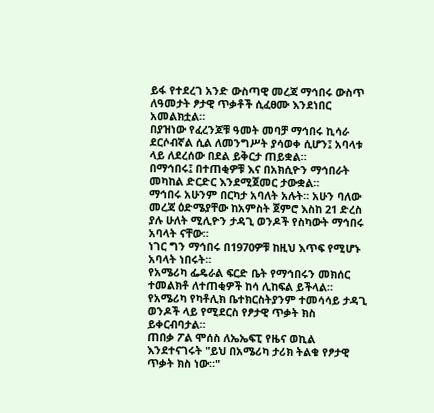ይፋ የተደረገ አንድ ውስጣዊ መረጃ ማኅበሩ ውስጥ ለዓመታት ፆታዊ ጥቃቶች ሲፈፀሙ እንደነበር አመልክቷል።
በያዝነው የፈረንጆቹ ዓመት መባቻ ማኅበሩ ኪሳራ ደርሶብኛል ሲል ለመንግሥት ያሳወቀ ሲሆን፤ አባላቱ ላይ ለደረሰው በደል ይቅርታ ጠይቋል።
በማኅበሩ፤ በተጠቂዎቹ እና በአክሲዮን ማኅበራት መካከል ድርድር እንደሚጀመር ታውቋል።
ማኅበሩ አሁንም በርካታ አባለት አሉት። አሁን ባለው መረጃ ዕድሜያቸው ከአምስት ጀምሮ እስከ 21 ድረስ ያሉ ሁለት ሚሊዮን ታዳጊ ወንዶች የስካውት ማኅበሩ አባላት ናቸው።
ነገር ግን ማኅበሩ በ1970ዎቹ ከዚህ እጥፍ የሚሆኑ አባላት ነበሩት።
የአሜሪካ ፌዴራል ፍርድ ቤት የማኅበሩን መክሰር ተመልክቶ ለተጠቂዎች ከሳ ሊከፍል ይችላል።
የአሜሪካ የካቶሊክ ቤተክርስትያንም ተመሳሳይ ታዳጊ ወንዶች ላይ የሚደርስ የፆታዊ ጥቃት ክስ ይቀርብባታል።
ጠበቃ ፖል ሞሰስ ለኤኤፍፒ የዜና ወኪል እንደተናገሩት "ይህ በአሜሪካ ታሪክ ትልቁ የፆታዊ ጥቃት ክስ ነው።"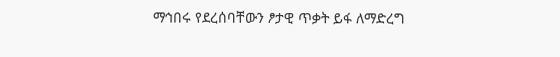ማኅበሩ የደረሰባቸውን ፆታዊ ጥቃት ይፋ ለማድረግ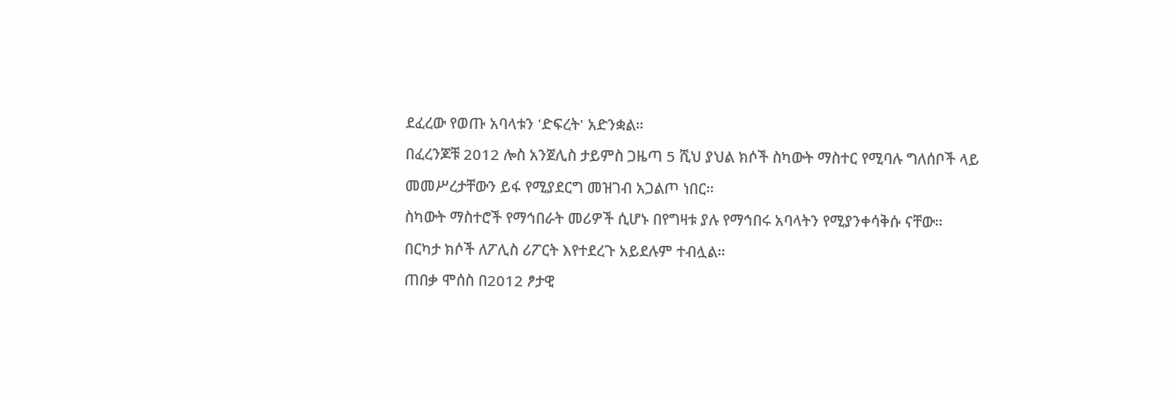ደፈረው የወጡ አባላቱን 'ድፍረት' አድንቋል።
በፈረንጆቹ 2012 ሎስ አንጀሊስ ታይምስ ጋዜጣ 5 ሺህ ያህል ክሶች ስካውት ማስተር የሚባሉ ግለሰቦች ላይ መመሥረታቸውን ይፋ የሚያደርግ መዝገብ አጋልጦ ነበር።
ስካውት ማስተሮች የማኅበራት መሪዎች ሲሆኑ በየግዛቱ ያሉ የማኅበሩ አባላትን የሚያንቀሳቅሱ ናቸው።
በርካታ ክሶች ለፖሊስ ሪፖርት እየተደረጉ አይደሉም ተብሏል።
ጠበቃ ሞሰስ በ2012 ፆታዊ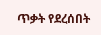ጥቃት የደረሰበት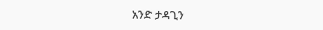አንድ ታዳጊን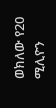ወክለው የ20 ሚሊዮን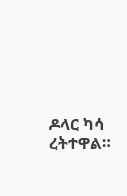ዶላር ካሳ ረትተዋል።